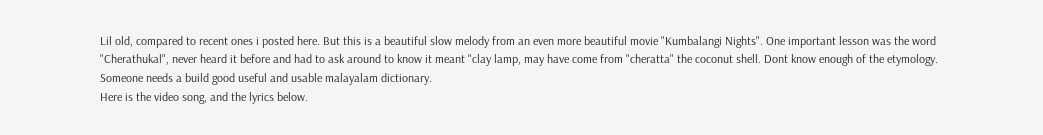Lil old, compared to recent ones i posted here. But this is a beautiful slow melody from an even more beautiful movie "Kumbalangi Nights". One important lesson was the word "Cherathukal", never heard it before and had to ask around to know it meant "clay lamp, may have come from "cheratta" the coconut shell. Dont know enough of the etymology. Someone needs a build good useful and usable malayalam dictionary.
Here is the video song, and the lyrics below.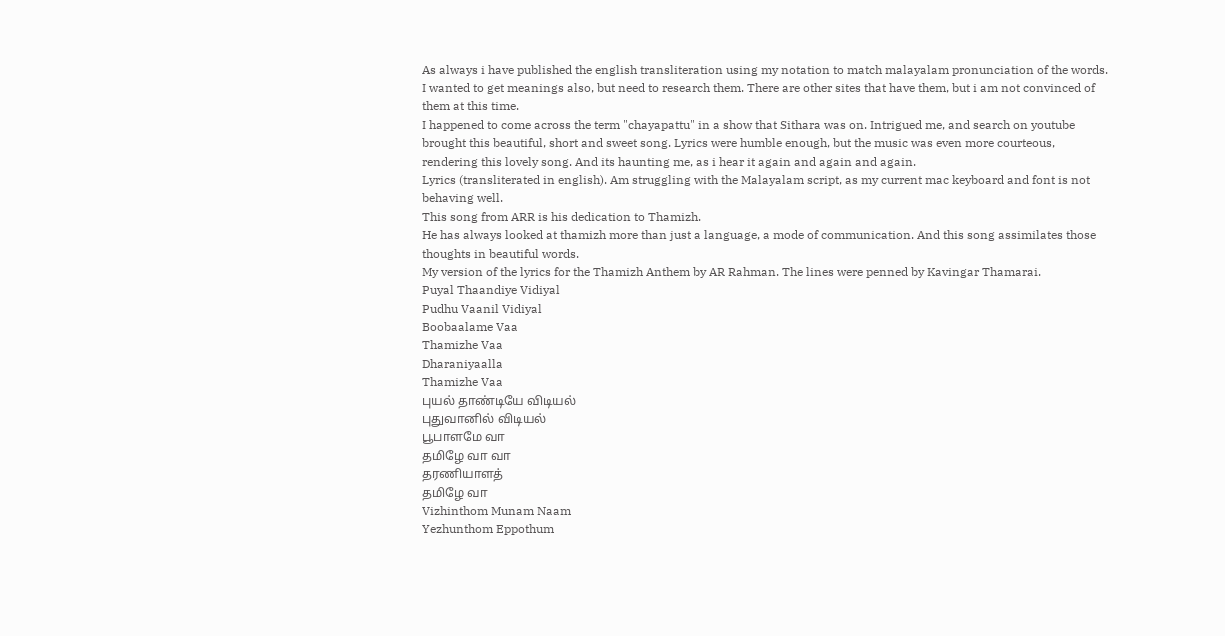As always i have published the english transliteration using my notation to match malayalam pronunciation of the words. I wanted to get meanings also, but need to research them. There are other sites that have them, but i am not convinced of them at this time.
I happened to come across the term "chayapattu" in a show that Sithara was on. Intrigued me, and search on youtube brought this beautiful, short and sweet song. Lyrics were humble enough, but the music was even more courteous, rendering this lovely song. And its haunting me, as i hear it again and again and again.
Lyrics (transliterated in english). Am struggling with the Malayalam script, as my current mac keyboard and font is not behaving well.
This song from ARR is his dedication to Thamizh.
He has always looked at thamizh more than just a language, a mode of communication. And this song assimilates those thoughts in beautiful words.
My version of the lyrics for the Thamizh Anthem by AR Rahman. The lines were penned by Kavingar Thamarai.
Puyal Thaandiye Vidiyal
Pudhu Vaanil Vidiyal
Boobaalame Vaa
Thamizhe Vaa
Dharaniyaalla
Thamizhe Vaa
புயல் தாண்டியே விடியல்
புதுவானில் விடியல்
பூபாளமே வா
தமிழே வா வா
தரணியாளத்
தமிழே வா
Vizhinthom Munam Naam
Yezhunthom Eppothum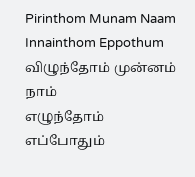Pirinthom Munam Naam
Innainthom Eppothum
விழுந்தோம் முன்னம் நாம்
எழுந்தோம் எப்போதும்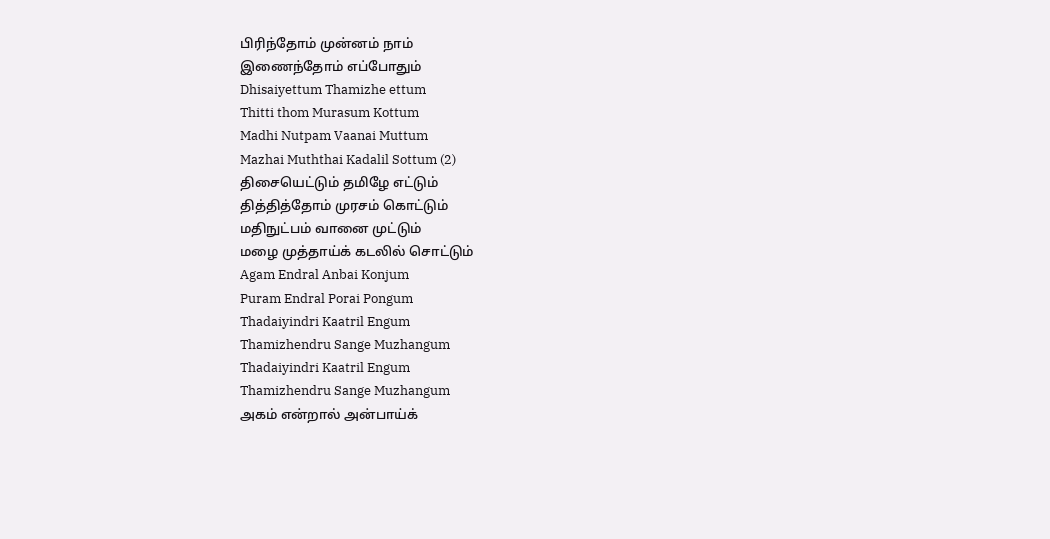பிரிந்தோம் முன்னம் நாம்
இணைந்தோம் எப்போதும்
Dhisaiyettum Thamizhe ettum
Thitti thom Murasum Kottum
Madhi Nutpam Vaanai Muttum
Mazhai Muththai Kadalil Sottum (2)
திசையெட்டும் தமிழே எட்டும்
தித்தித்தோம் முரசம் கொட்டும்
மதிநுட்பம் வானை முட்டும்
மழை முத்தாய்க் கடலில் சொட்டும்
Agam Endral Anbai Konjum
Puram Endral Porai Pongum
Thadaiyindri Kaatril Engum
Thamizhendru Sange Muzhangum
Thadaiyindri Kaatril Engum
Thamizhendru Sange Muzhangum
அகம் என்றால் அன்பாய்க்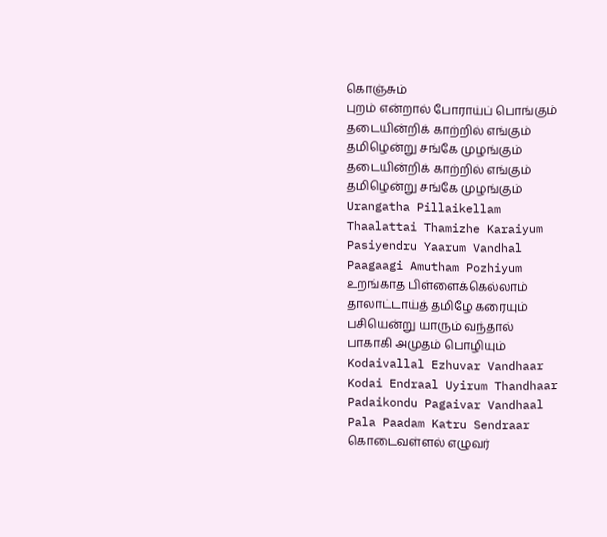கொஞ்சும்
புறம் என்றால் போராய்ப் பொங்கும்
தடையின்றிக் காற்றில் எங்கும்
தமிழென்று சங்கே முழங்கும்
தடையின்றிக் காற்றில் எங்கும்
தமிழென்று சங்கே முழங்கும்
Urangatha Pillaikellam
Thaalattai Thamizhe Karaiyum
Pasiyendru Yaarum Vandhal
Paagaagi Amutham Pozhiyum
உறங்காத பிள்ளைக்கெல்லாம்
தாலாட்டாய்த் தமிழே கரையும்
பசியென்று யாரும் வந்தால்
பாகாகி அமுதம் பொழியும்
Kodaivallal Ezhuvar Vandhaar
Kodai Endraal Uyirum Thandhaar
Padaikondu Pagaivar Vandhaal
Pala Paadam Katru Sendraar
கொடைவள்ளல் எழுவர்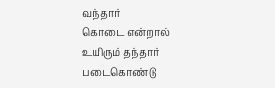வந்தார்
கொடை என்றால் உயிரும் தந்தார்
படைகொண்டு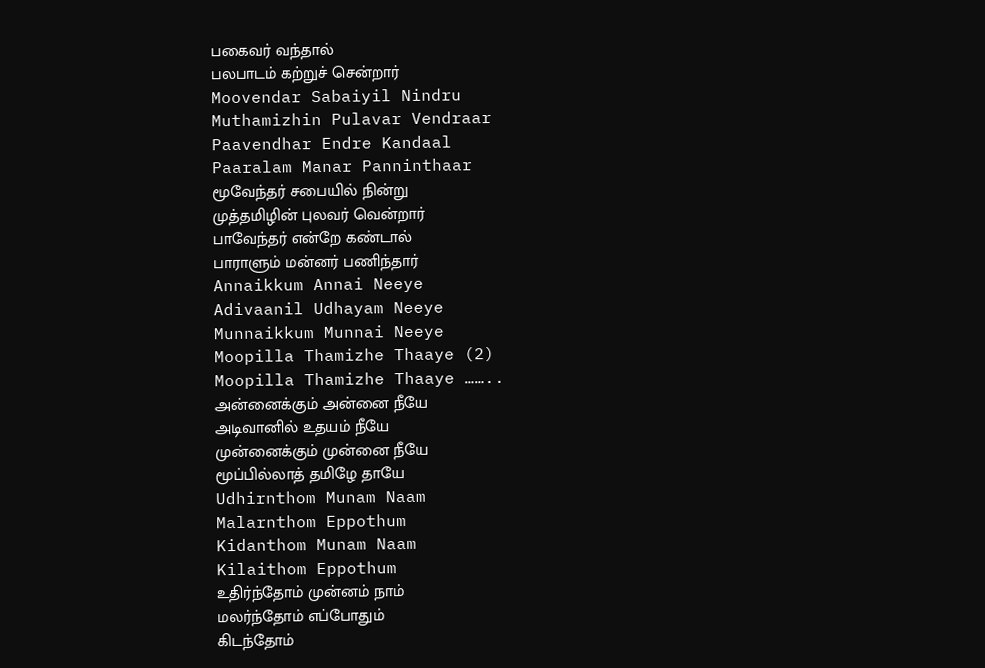பகைவர் வந்தால்
பலபாடம் கற்றுச் சென்றார்
Moovendar Sabaiyil Nindru
Muthamizhin Pulavar Vendraar
Paavendhar Endre Kandaal
Paaralam Manar Panninthaar
மூவேந்தர் சபையில் நின்று
முத்தமிழின் புலவர் வென்றார்
பாவேந்தர் என்றே கண்டால்
பாராளும் மன்னர் பணிந்தார்
Annaikkum Annai Neeye
Adivaanil Udhayam Neeye
Munnaikkum Munnai Neeye
Moopilla Thamizhe Thaaye (2)
Moopilla Thamizhe Thaaye ……..
அன்னைக்கும் அன்னை நீயே
அடிவானில் உதயம் நீயே
முன்னைக்கும் முன்னை நீயே
மூப்பில்லாத் தமிழே தாயே
Udhirnthom Munam Naam
Malarnthom Eppothum
Kidanthom Munam Naam
Kilaithom Eppothum
உதிர்ந்தோம் முன்னம் நாம்
மலர்ந்தோம் எப்போதும்
கிடந்தோம்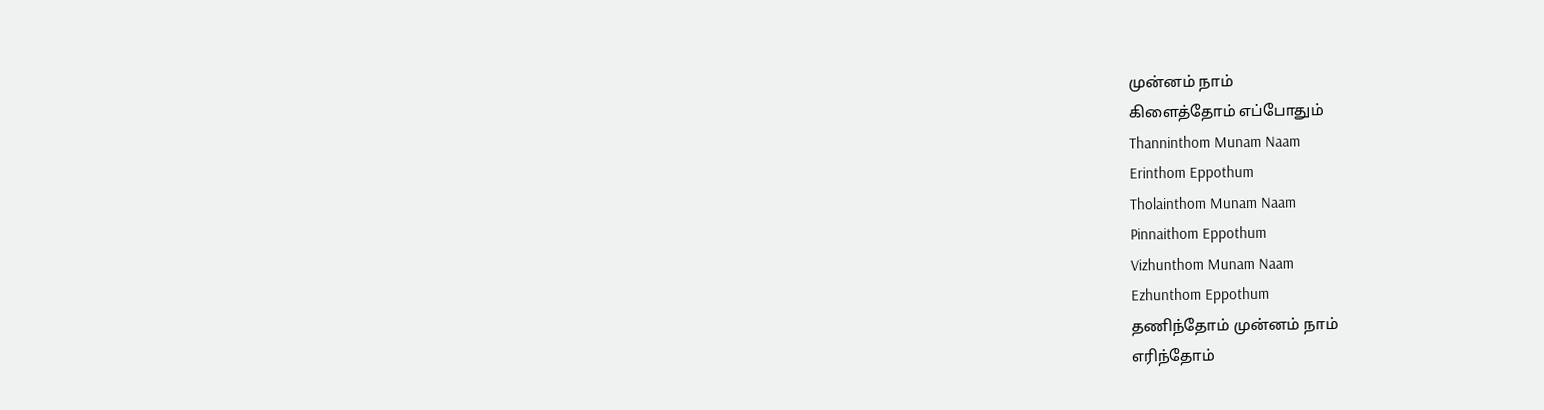முன்னம் நாம்
கிளைத்தோம் எப்போதும்
Thanninthom Munam Naam
Erinthom Eppothum
Tholainthom Munam Naam
Pinnaithom Eppothum
Vizhunthom Munam Naam
Ezhunthom Eppothum
தணிந்தோம் முன்னம் நாம்
எரிந்தோம்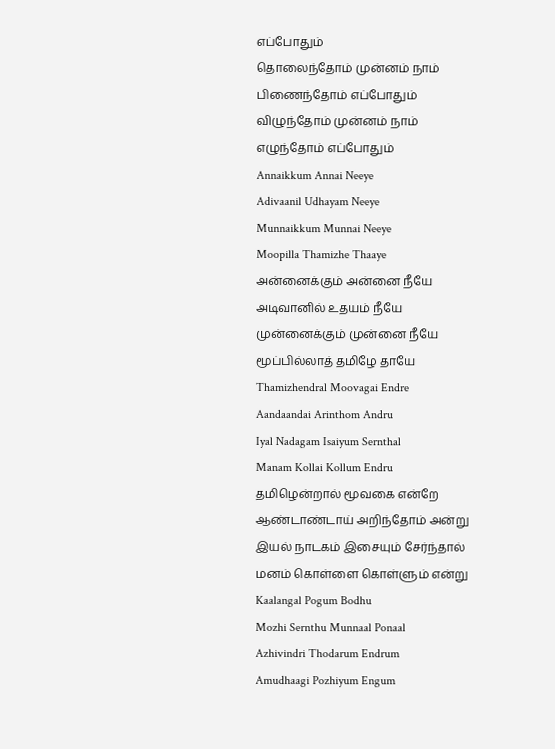எப்போதும்
தொலைந்தோம் முன்னம் நாம்
பிணைந்தோம் எப்போதும்
விழுந்தோம் முன்னம் நாம்
எழுந்தோம் எப்போதும்
Annaikkum Annai Neeye
Adivaanil Udhayam Neeye
Munnaikkum Munnai Neeye
Moopilla Thamizhe Thaaye
அன்னைக்கும் அன்னை நீயே
அடிவானில் உதயம் நீயே
முன்னைக்கும் முன்னை நீயே
மூப்பில்லாத் தமிழே தாயே
Thamizhendral Moovagai Endre
Aandaandai Arinthom Andru
Iyal Nadagam Isaiyum Sernthal
Manam Kollai Kollum Endru
தமிழென்றால் மூவகை என்றே
ஆண்டாண்டாய் அறிந்தோம் அன்று
இயல் நாடகம் இசையும் சேர்ந்தால்
மனம் கொள்ளை கொள்ளும் என்று
Kaalangal Pogum Bodhu
Mozhi Sernthu Munnaal Ponaal
Azhivindri Thodarum Endrum
Amudhaagi Pozhiyum Engum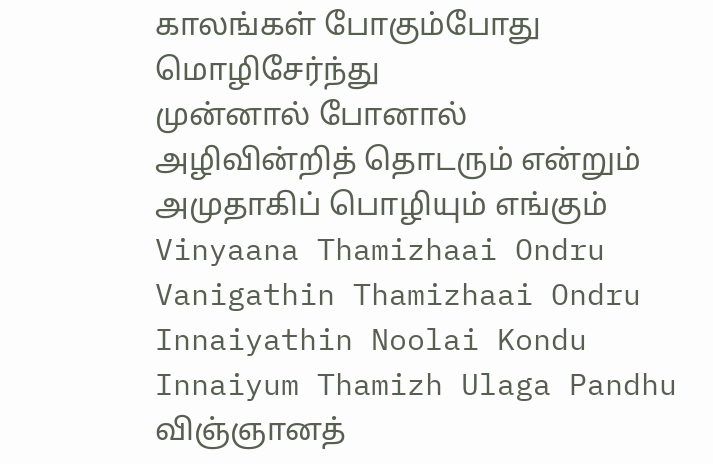காலங்கள் போகும்போது
மொழிசேர்ந்து
முன்னால் போனால்
அழிவின்றித் தொடரும் என்றும்
அமுதாகிப் பொழியும் எங்கும்
Vinyaana Thamizhaai Ondru
Vanigathin Thamizhaai Ondru
Innaiyathin Noolai Kondu
Innaiyum Thamizh Ulaga Pandhu
விஞ்ஞானத்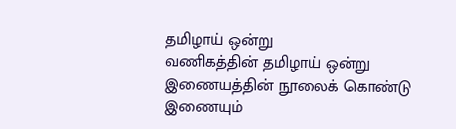தமிழாய் ஒன்று
வணிகத்தின் தமிழாய் ஒன்று
இணையத்தின் நூலைக் கொண்டு
இணையும்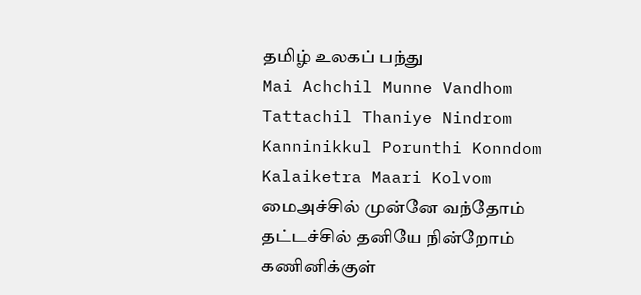தமிழ் உலகப் பந்து
Mai Achchil Munne Vandhom
Tattachil Thaniye Nindrom
Kanninikkul Porunthi Konndom
Kalaiketra Maari Kolvom
மைஅச்சில் முன்னே வந்தோம்
தட்டச்சில் தனியே நின்றோம்
கணினிக்குள்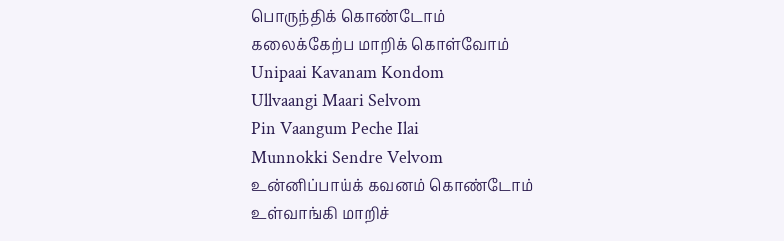பொருந்திக் கொண்டோம்
கலைக்கேற்ப மாறிக் கொள்வோம்
Unipaai Kavanam Kondom
Ullvaangi Maari Selvom
Pin Vaangum Peche Ilai
Munnokki Sendre Velvom
உன்னிப்பாய்க் கவனம் கொண்டோம்
உள்வாங்கி மாறிச்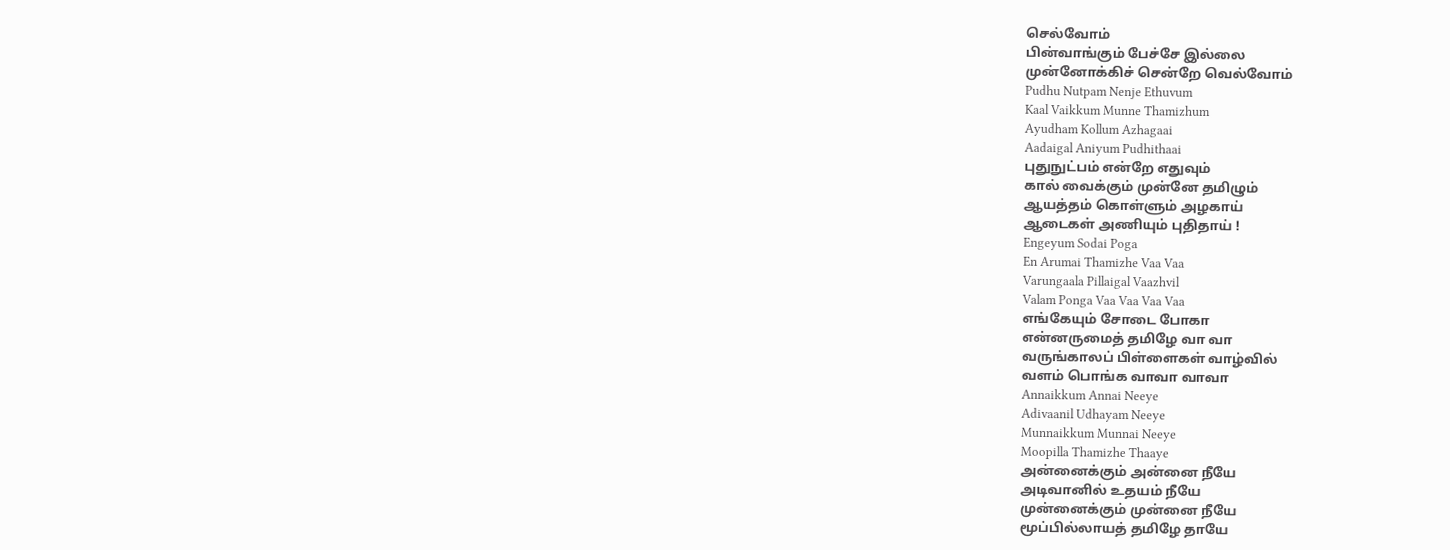செல்வோம்
பின்வாங்கும் பேச்சே இல்லை
முன்னோக்கிச் சென்றே வெல்வோம்
Pudhu Nutpam Nenje Ethuvum
Kaal Vaikkum Munne Thamizhum
Ayudham Kollum Azhagaai
Aadaigal Aniyum Pudhithaai
புதுநுட்பம் என்றே எதுவும்
கால் வைக்கும் முன்னே தமிழும்
ஆயத்தம் கொள்ளும் அழகாய்
ஆடைகள் அணியும் புதிதாய் !
Engeyum Sodai Poga
En Arumai Thamizhe Vaa Vaa
Varungaala Pillaigal Vaazhvil
Valam Ponga Vaa Vaa Vaa Vaa
எங்கேயும் சோடை போகா
என்னருமைத் தமிழே வா வா
வருங்காலப் பிள்ளைகள் வாழ்வில்
வளம் பொங்க வாவா வாவா
Annaikkum Annai Neeye
Adivaanil Udhayam Neeye
Munnaikkum Munnai Neeye
Moopilla Thamizhe Thaaye
அன்னைக்கும் அன்னை நீயே
அடிவானில் உதயம் நீயே
முன்னைக்கும் முன்னை நீயே
மூப்பில்லாயத் தமிழே தாயே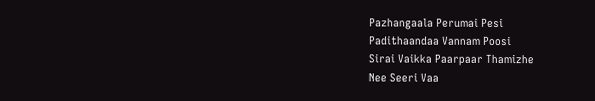Pazhangaala Perumai Pesi
Padithaandaa Vannam Poosi
Sirai Vaikka Paarpaar Thamizhe
Nee Seeri Vaa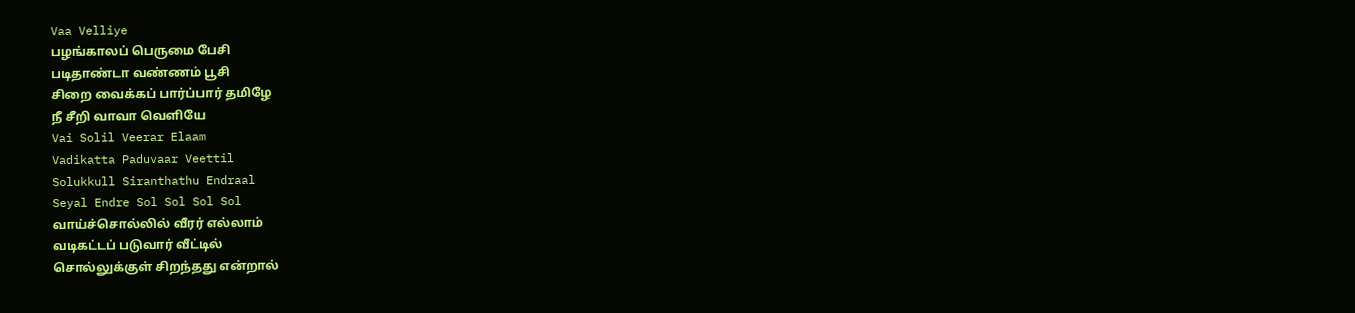Vaa Velliye
பழங்காலப் பெருமை பேசி
படிதாண்டா வண்ணம் பூசி
சிறை வைக்கப் பார்ப்பார் தமிழே
நீ சீறி வாவா வெளியே
Vai Solil Veerar Elaam
Vadikatta Paduvaar Veettil
Solukkull Siranthathu Endraal
Seyal Endre Sol Sol Sol Sol
வாய்ச்சொல்லில் வீரர் எல்லாம்
வடிகட்டப் படுவார் வீட்டில்
சொல்லுக்குள் சிறந்தது என்றால்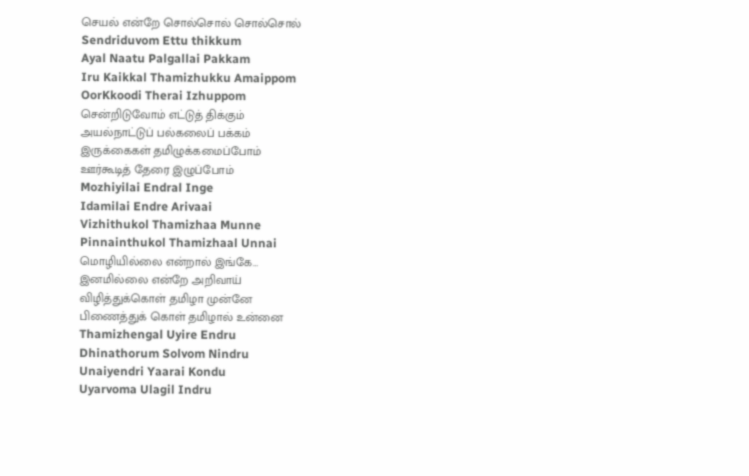செயல் என்றே சொல்சொல் சொல்சொல்
Sendriduvom Ettu thikkum
Ayal Naatu Palgallai Pakkam
Iru Kaikkal Thamizhukku Amaippom
OorKkoodi Therai Izhuppom
சென்றிடுவோம் எட்டுத் திக்கும்
அயல்நாட்டுப் பல்கலைப் பக்கம்
இருக்கைகள் தமிழுக்கமைப்போம்
ஊர்கூடித் தேரை இழுப்போம்
Mozhiyilai Endral Inge
Idamilai Endre Arivaai
Vizhithukol Thamizhaa Munne
Pinnainthukol Thamizhaal Unnai
மொழியில்லை என்றால் இங்கே…
இனமில்லை என்றே அறிவாய்
விழித்துக்கொள் தமிழா முன்னே
பிணைத்துக் கொள் தமிழால் உன்னை
Thamizhengal Uyire Endru
Dhinathorum Solvom Nindru
Unaiyendri Yaarai Kondu
Uyarvoma Ulagil Indru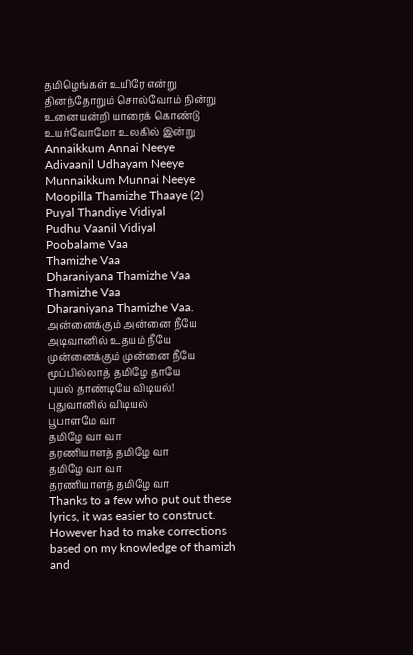தமிழெங்கள் உயிரே என்று
தினந்தோறும் சொல்வோம் நின்று
உனையன்றி யாரைக் கொண்டு
உயர்வோமோ உலகில் இன்று
Annaikkum Annai Neeye
Adivaanil Udhayam Neeye
Munnaikkum Munnai Neeye
Moopilla Thamizhe Thaaye (2)
Puyal Thandiye Vidiyal
Pudhu Vaanil Vidiyal
Poobalame Vaa
Thamizhe Vaa
Dharaniyana Thamizhe Vaa
Thamizhe Vaa
Dharaniyana Thamizhe Vaa.
அன்னைக்கும் அன்னை நீயே
அடிவானில் உதயம் நீயே
முன்னைக்கும் முன்னை நீயே
மூப்பில்லாத் தமிழே தாயே
புயல் தாண்டியே விடியல்!
புதுவானில் விடியல்
பூபாளமே வா
தமிழே வா வா
தரணியாளத் தமிழே வா
தமிழே வா வா
தரணியாளத் தமிழே வா
Thanks to a few who put out these lyrics, it was easier to construct. However had to make corrections based on my knowledge of thamizh and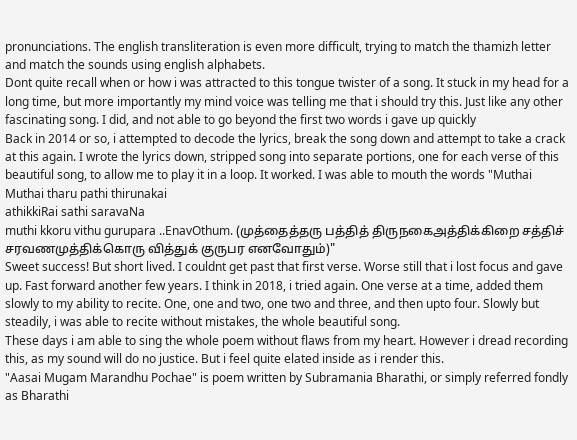pronunciations. The english transliteration is even more difficult, trying to match the thamizh letter and match the sounds using english alphabets.
Dont quite recall when or how i was attracted to this tongue twister of a song. It stuck in my head for a long time, but more importantly my mind voice was telling me that i should try this. Just like any other fascinating song. I did, and not able to go beyond the first two words i gave up quickly
Back in 2014 or so, i attempted to decode the lyrics, break the song down and attempt to take a crack at this again. I wrote the lyrics down, stripped song into separate portions, one for each verse of this beautiful song, to allow me to play it in a loop. It worked. I was able to mouth the words "Muthai Muthai tharu pathi thirunakai
athikkiRai sathi saravaNa
muthi kkoru vithu gurupara ..EnavOthum. (முத்தைத்தரு பத்தித் திருநகைஅத்திக்கிறை சத்திச் சரவணமுத்திக்கொரு வித்துக் குருபர எனவோதும்)"
Sweet success! But short lived. I couldnt get past that first verse. Worse still that i lost focus and gave up. Fast forward another few years. I think in 2018, i tried again. One verse at a time, added them slowly to my ability to recite. One, one and two, one two and three, and then upto four. Slowly but steadily, i was able to recite without mistakes, the whole beautiful song.
These days i am able to sing the whole poem without flaws from my heart. However i dread recording this, as my sound will do no justice. But i feel quite elated inside as i render this.
"Aasai Mugam Marandhu Pochae" is poem written by Subramania Bharathi, or simply referred fondly as Bharathi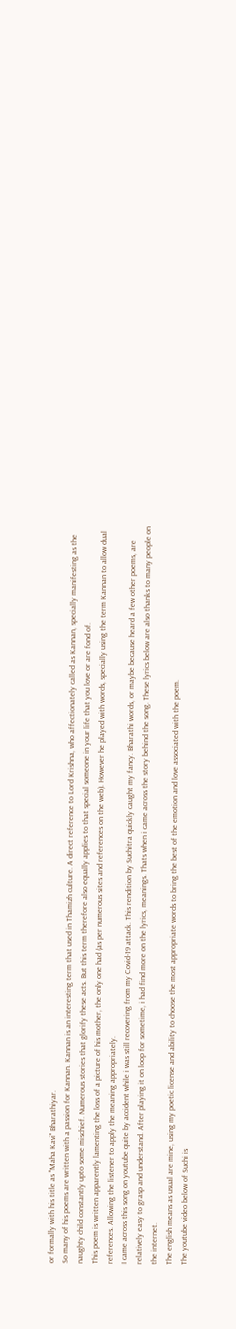or formally with his title as "Maha Kavi" Bharathiyar.
So many of his poems are written with a passion for Kannan. Kannan is an interesting term that used in Thamizh culture. A direct reference to Lord Krishna, who affectionately called as Kannan, specially manifesting as the naughty child constantly upto some mischief. Numerous stories that glorify these acts. But this term therefore also equally applies to that special someone in your life that you love or are fond of.
This poem is written apparently lamenting the loss of a picture of his mother, the only one had (as per numerous sites and references on the web). However he played with words, specially using the term Kannan to allow dual references. Allowing the listener to apply the meaning appropriately.
I came across this song on youtube quite by accident while i was still recovering from my Covid-19 attack. This rendition by Suchitra quickly caught my fancy. Bharathi words, or maybe because heard a few other poems, are relatively easy to grasp and understand. After playing it on loop for sometime, i had find more on the lyrics, meanings. Thats when i came across the story behind the song. These lyrics below are also thanks to many people on the internet.
The english means as usual are mine, using my poetic license and ability to choose the most appropriate words to bring the best of the emotion and love associated with the poem.
The youtube video below of Suchi is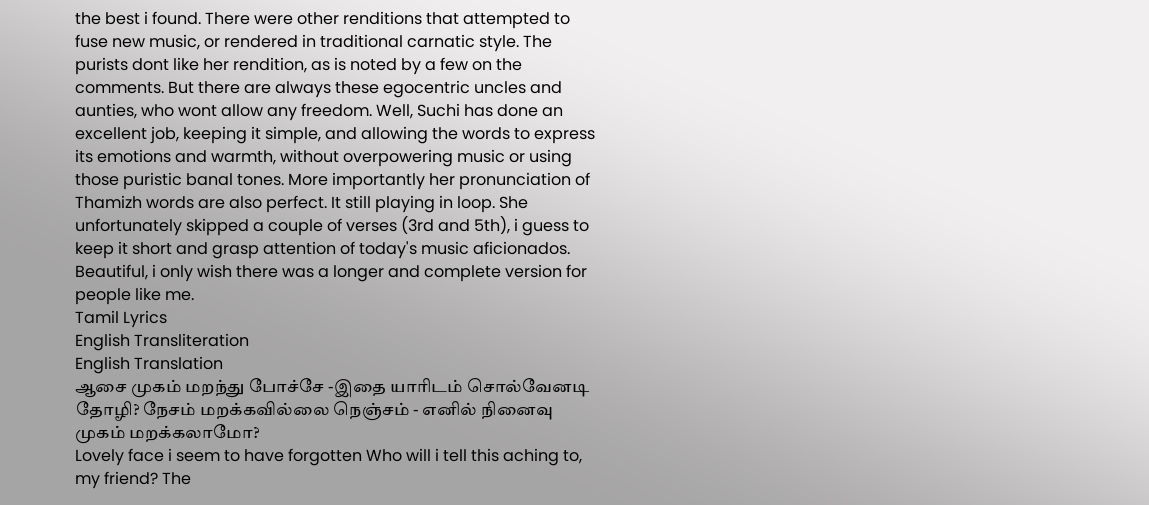the best i found. There were other renditions that attempted to fuse new music, or rendered in traditional carnatic style. The purists dont like her rendition, as is noted by a few on the comments. But there are always these egocentric uncles and aunties, who wont allow any freedom. Well, Suchi has done an excellent job, keeping it simple, and allowing the words to express its emotions and warmth, without overpowering music or using those puristic banal tones. More importantly her pronunciation of Thamizh words are also perfect. It still playing in loop. She unfortunately skipped a couple of verses (3rd and 5th), i guess to keep it short and grasp attention of today's music aficionados. Beautiful, i only wish there was a longer and complete version for people like me.
Tamil Lyrics
English Transliteration
English Translation
ஆசை முகம் மறந்து போச்சே -இதை யாரிடம் சொல்வேனடி தோழி? நேசம் மறக்கவில்லை நெஞ்சம் - எனில் நினைவு முகம் மறக்கலாமோ?
Lovely face i seem to have forgotten Who will i tell this aching to, my friend? The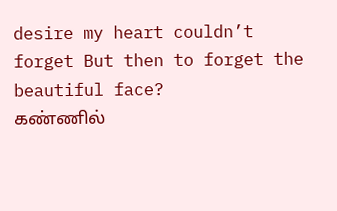desire my heart couldn’t forget But then to forget the beautiful face?
கண்ணில்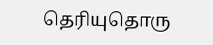தெரியுதொரு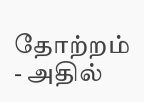தோற்றம் - அதில்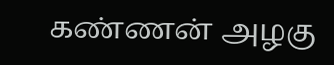கண்ணன் அழகு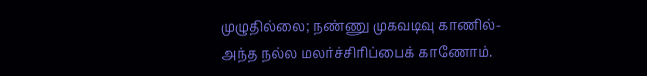முழுதில்லை; நண்ணு முகவடிவு காணில்-அந்த நல்ல மலர்ச்சிரிப்பைக் காணோம்.